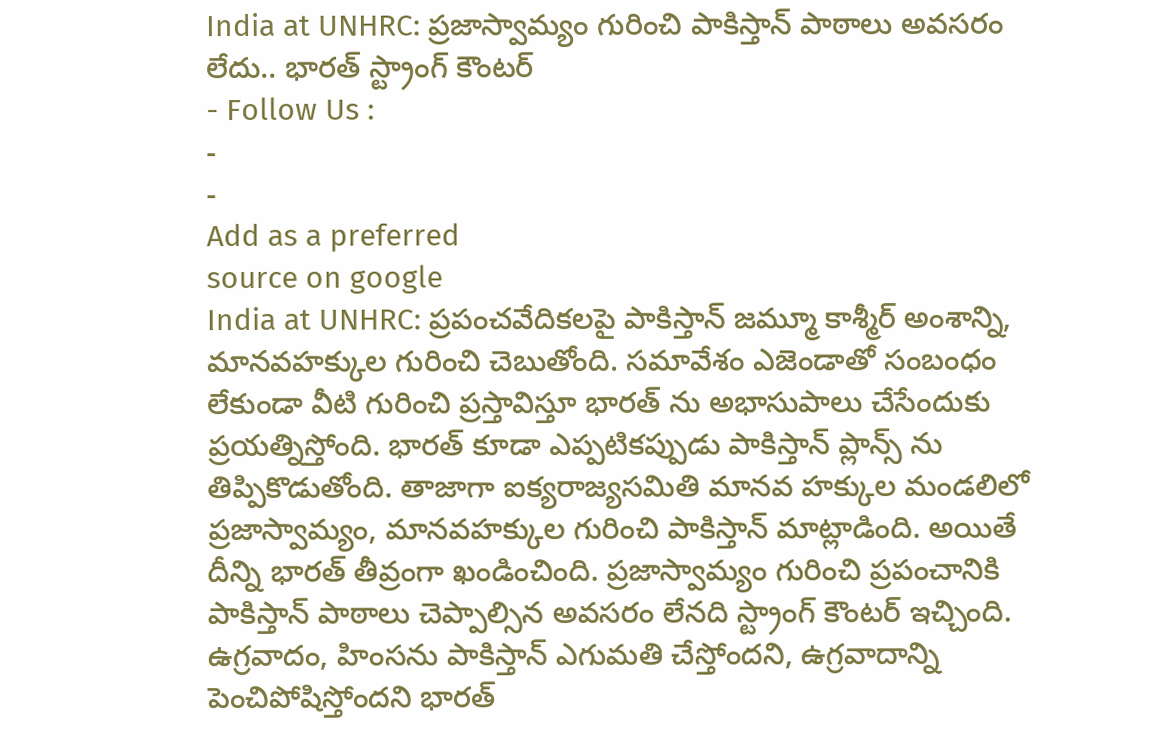India at UNHRC: ప్రజాస్వామ్యం గురించి పాకిస్తాన్ పాఠాలు అవసరం లేదు.. భారత్ స్ట్రాంగ్ కౌంటర్
- Follow Us :
-
-
Add as a preferred
source on google
India at UNHRC: ప్రపంచవేదికలపై పాకిస్తాన్ జమ్మూ కాశ్మీర్ అంశాన్ని, మానవహక్కుల గురించి చెబుతోంది. సమావేశం ఎజెండాతో సంబంధం లేకుండా వీటి గురించి ప్రస్తావిస్తూ భారత్ ను అభాసుపాలు చేసేందుకు ప్రయత్నిస్తోంది. భారత్ కూడా ఎప్పటికప్పుడు పాకిస్తాన్ ప్లాన్స్ ను తిప్పికొడుతోంది. తాజాగా ఐక్యరాజ్యసమితి మానవ హక్కుల మండలిలో ప్రజాస్వామ్యం, మానవహక్కుల గురించి పాకిస్తాన్ మాట్లాడింది. అయితే దీన్ని భారత్ తీవ్రంగా ఖండించింది. ప్రజాస్వామ్యం గురించి ప్రపంచానికి పాకిస్తాన్ పాఠాలు చెప్పాల్సిన అవసరం లేనది స్ట్రాంగ్ కౌంటర్ ఇచ్చింది.
ఉగ్రవాదం, హింసను పాకిస్తాన్ ఎగుమతి చేస్తోందని, ఉగ్రవాదాన్ని పెంచిపోషిస్తోందని భారత్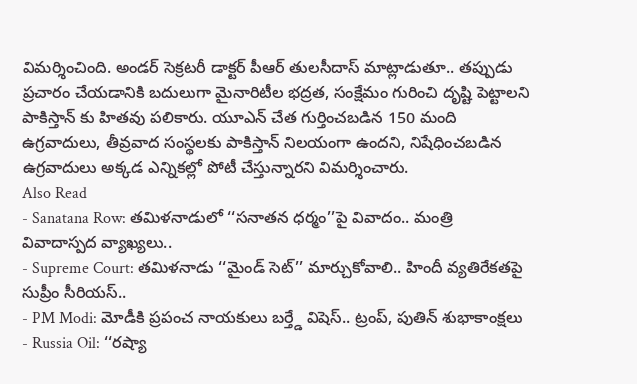విమర్శించింది. అండర్ సెక్రటరీ డాక్టర్ పీఆర్ తులసీదాస్ మాట్లాడుతూ.. తప్పుడు ప్రచారం చేయడానికి బదులుగా మైనారిటీల భద్రత, సంక్షేమం గురించి దృష్టి పెట్టాలని పాకిస్తాన్ కు హితవు పలికారు. యూఎన్ చేత గుర్తించబడిన 150 మంది ఉగ్రవాదులు, తీవ్రవాద సంస్థలకు పాకిస్తాన్ నిలయంగా ఉందని, నిషేధించబడిన ఉగ్రవాదులు అక్కడ ఎన్నికల్లో పోటీ చేస్తున్నారని విమర్శించారు.
Also Read
- Sanatana Row: తమిళనాడులో ‘‘సనాతన ధర్మం’’పై వివాదం.. మంత్రి వివాదాస్పద వ్యాఖ్యలు..
- Supreme Court: తమిళనాడు ‘‘మైండ్ సెట్’’ మార్చుకోవాలి.. హిందీ వ్యతిరేకతపై సుప్రీం సీరియస్..
- PM Modi: మోడీకి ప్రపంచ నాయకులు బర్త్డే విషెస్.. ట్రంప్, పుతిన్ శుభాకాంక్షలు
- Russia Oil: ‘‘రష్యా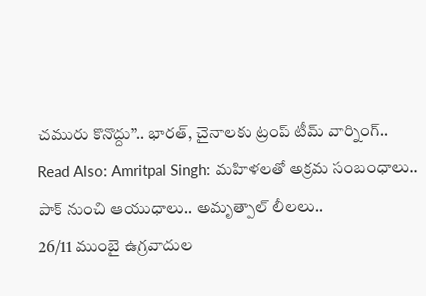చమురు కొనొద్దు’’.. భారత్, చైనాలకు ట్రంప్ టీమ్ వార్నింగ్..
Read Also: Amritpal Singh: మహిళలతో అక్రమ సంబంధాలు.. పాక్ నుంచి ఆయుధాలు.. అమృత్పాల్ లీలలు..
26/11 ముంబై ఉగ్రవాదుల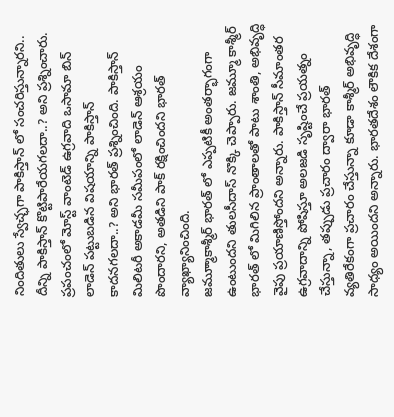నిందితులు స్వేచ్ఛగా పాకిస్తాన్ లో సంచరిస్తున్నారని.. దీన్ని పాకిస్తాన్ కొట్టిపారేయగలదా..? అని ప్రశ్నించారు. ప్రపంచంలో మోస్ట్ వాంటెడ్ ఉగ్రవాది ఒసామా బిన్ లాడెన్ పట్టుబడిన విషయాన్ని పాకిస్తాన్ కాదనగలదా..? అని భారత్ ప్రశ్నించింది. పాకిస్తాన్ మిలిటరీ అకాడమీ సమీపంలో లాడెన్ ఆశ్రయం పొందారని, అతడిని పాక్ రక్షించిందని భారత్ వ్యాఖ్యానించింది.
జమ్మూాకాశ్మీర్ భారత్ లో ఎప్పటికీ అంతర్భాగంగా ఉంటుందని తులసీదాస్ నొక్కి చెప్పారు. జమ్మూ కాశ్మీర్ భారత్ లో మిగిలిన ప్రాంతాలతో పాటు శాంతి, అభివృద్ధి వైపు ప్రయాణిస్తోందని అన్నారు. పాకిస్తాన్ సీమాంతర ఉగ్రవాదాన్ని పోషిస్తూ అలజడి సృష్టించే ప్రయత్నం చేస్తున్నా, తప్పుడు ప్రచారం ద్వారా భారత్ వ్యతిరేకంగా ప్రచారం చేస్తున్నా కూడా కాశ్మీర్ అభివృద్ధి సాధ్యం అయిందని అన్నారు. భారతదేశం లౌకిక దేశంగా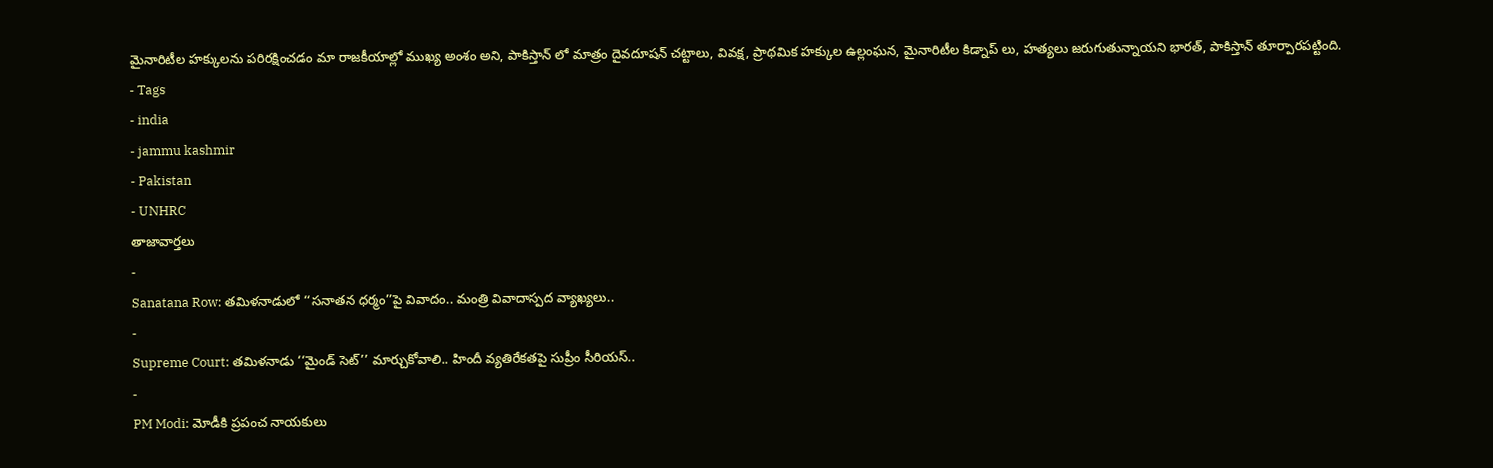మైనారిటీల హక్కులను పరిరక్షించడం మా రాజకీయాల్లో ముఖ్య అంశం అని, పాకిస్తాన్ లో మాత్రం దైవదూషన్ చట్టాలు, వివక్ష, ప్రాథమిక హక్కుల ఉల్లంఘన, మైనారిటీల కిడ్నాప్ లు, హత్యలు జరుగుతున్నాయని భారత్, పాకిస్తాన్ తూర్పారపట్టింది.
- Tags
- india
- jammu kashmir
- Pakistan
- UNHRC
తాజావార్తలు
-
Sanatana Row: తమిళనాడులో ‘‘సనాతన ధర్మం’’పై వివాదం.. మంత్రి వివాదాస్పద వ్యాఖ్యలు..
-
Supreme Court: తమిళనాడు ‘‘మైండ్ సెట్’’ మార్చుకోవాలి.. హిందీ వ్యతిరేకతపై సుప్రీం సీరియస్..
-
PM Modi: మోడీకి ప్రపంచ నాయకులు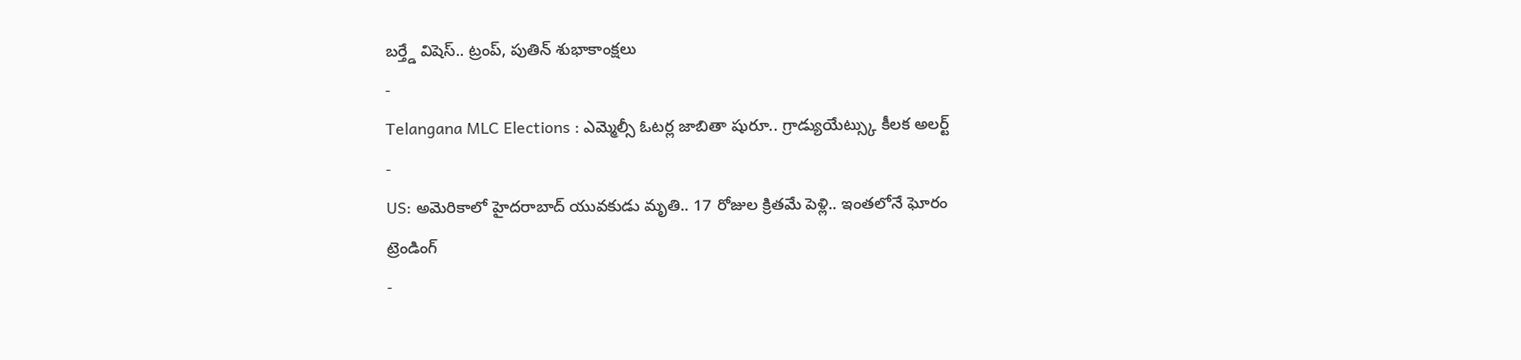బర్త్డే విషెస్.. ట్రంప్, పుతిన్ శుభాకాంక్షలు
-
Telangana MLC Elections : ఎమ్మెల్సీ ఓటర్ల జాబితా షురూ.. గ్రాడ్యుయేట్స్కు కీలక అలర్ట్
-
US: అమెరికాలో హైదరాబాద్ యువకుడు మృతి.. 17 రోజుల క్రితమే పెళ్లి.. ఇంతలోనే ఘోరం
ట్రెండింగ్
-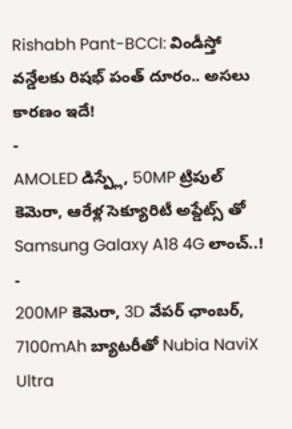Rishabh Pant-BCCI: విండీస్తో వన్డేలకు రిషభ్ పంత్ దూరం.. అసలు కారణం ఇదే!
-
AMOLED డిస్ప్లే, 50MP ట్రిపుల్ కెమెరా, ఆరేళ్ల సెక్యూరిటీ అప్డేట్స్ తో Samsung Galaxy A18 4G లాంచ్..!
-
200MP కెమెరా, 3D వేపర్ ఛాంబర్, 7100mAh బ్యాటరీతో Nubia NaviX Ultra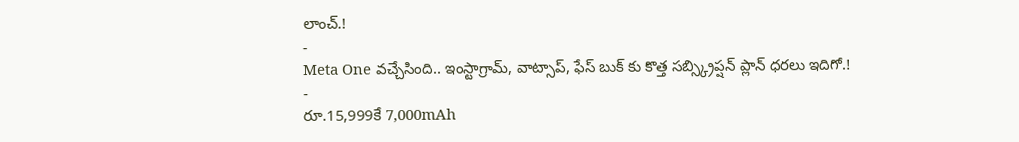లాంచ్.!
-
Meta One వచ్చేసింది.. ఇంస్టాగ్రామ్, వాట్సాప్, ఫేస్ బుక్ కు కొత్త సబ్స్క్రిప్షన్ ప్లాన్ ధరలు ఇదిగో.!
-
రూ.15,999కే 7,000mAh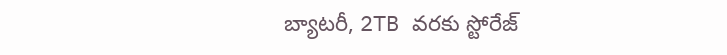బ్యాటరీ, 2TB వరకు స్టోరేజ్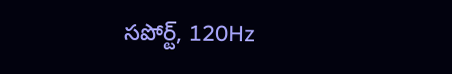సపోర్ట్, 120Hz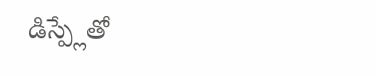డిస్ప్లేతో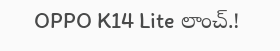OPPO K14 Lite లాంచ్.!